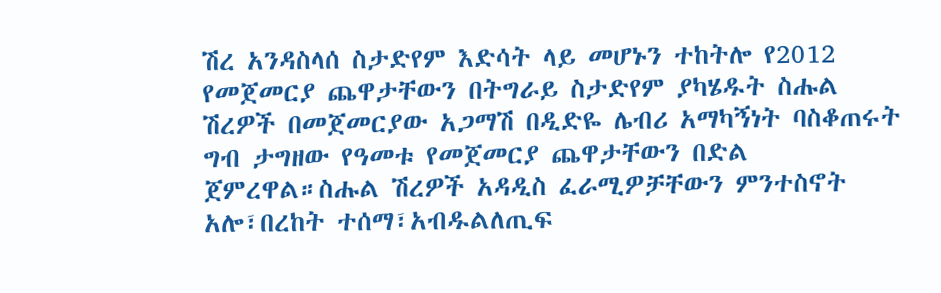ሽረ አንዳስላሰ ስታድየም እድሳት ላይ መሆኑን ተከትሎ የ2012 የመጀመርያ ጨዋታቸውን በትግራይ ስታድየም ያካሄዱት ስሑል ሽረዎች በመጀመርያው አጋማሽ በዲድዬ ሌብሪ አማካኝነት ባስቆጠሩት ግብ ታግዘው የዓመቱ የመጀመርያ ጨዋታቸውን በድል ጀምረዋል።ስሑል ሽረዎች አዳዲስ ፈራሚዎቻቸውን ምንተስኖት አሎ፣በረከት ተሰማ፣አብዱልለጢፍ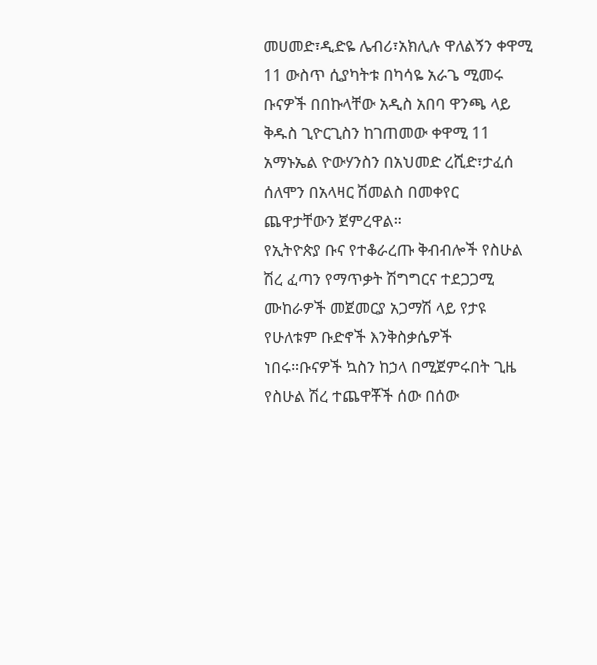መሀመድ፣ዲድዬ ሌብሪ፣አክሊሉ ዋለልኝን ቀዋሚ 11 ውስጥ ሲያካትቱ በካሳዬ አራጌ ሚመሩ ቡናዎች በበኩላቸው አዲስ አበባ ዋንጫ ላይ ቅዱስ ጊዮርጊስን ከገጠመው ቀዋሚ 11 አማኑኤል ዮውሃንስን በአህመድ ረሺድ፣ታፈሰ ሰለሞን በአላዛር ሽመልስ በመቀየር ጨዋታቸውን ጀምረዋል።
የኢትዮጵያ ቡና የተቆራረጡ ቅብብሎች የስሁል ሽረ ፈጣን የማጥቃት ሽግግርና ተደጋጋሚ ሙከራዎች መጀመርያ አጋማሽ ላይ የታዩ የሁለቱም ቡድኖች እንቅስቃሴዎች ነበሩ።ቡናዎች ኳስን ከኃላ በሚጀምሩበት ጊዜ የስሁል ሽረ ተጨዋቾች ሰው በሰው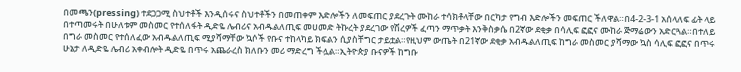በመጫን(pressing) ተደጋጋሚ ስህተቶች እንዲሰሩና ስህተቶችን በመጠቀም እድሎችን ለመፍጠር ያደረጉት ሙከራ ተሳክቶላቸው በርካታ የግብ እድሎችን መፍጠር ችለዋል።በ4-2-3-1 አሰላለፍ ፊት ላይ በተጣመሩት በሁለቱም መስመር የተሰለፋት ዲድዬ ሌብሪና አብዱልለጢፍ መሀመድ ትኩረት ያደረገው የሽረዎች ፈጣን ማጥቃት እንቅስቃሴ በ2ኛው ደቂቃ በሳሊፍ ፎፎና ሙከራ ጅማሬውን አድርጓል።በተለይ በግራ መስመር የተሰለፈው አብዱልለጢፍ ሚያሻማቸው ኳሶች የቡና ተከላካይ ክፍልን ሲያስቸግር ታይቷል።የዚህም ውጤት በ21ኛው ደቂቃ አብዱልለጢፍ ከግራ መስመር ያሻማው ኳስ ሳሊፍ ፎፎና በጥሩ ሁኔታ ለዲድዬ ሌብሪ አቀብሎት ዲድዬ በጥሩ አጨራረስ ክለቡን መሪ ማድረግ ችሏል።ኢትዮጵያ ቡናዎች ከግቡ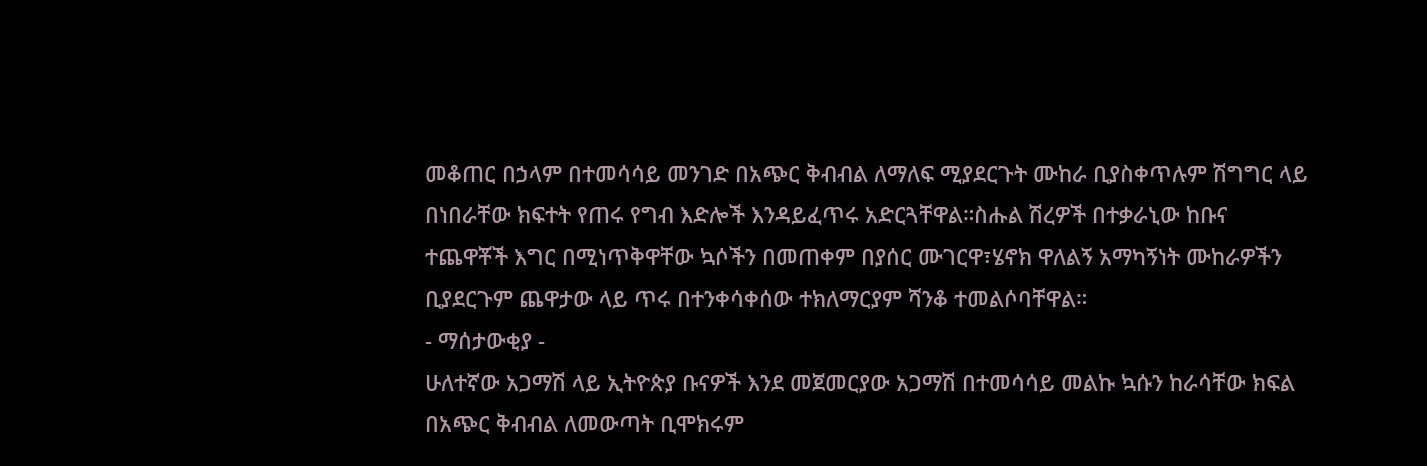መቆጠር በኃላም በተመሳሳይ መንገድ በአጭር ቅብብል ለማለፍ ሚያደርጉት ሙከራ ቢያስቀጥሉም ሽግግር ላይ በነበራቸው ክፍተት የጠሩ የግብ እድሎች እንዳይፈጥሩ አድርጓቸዋል።ስሑል ሽረዎች በተቃራኒው ከቡና ተጨዋቾች እግር በሚነጥቅዋቸው ኳሶችን በመጠቀም በያሰር ሙገርዋ፣ሄኖክ ዋለልኝ አማካኝነት ሙከራዎችን ቢያደርጉም ጨዋታው ላይ ጥሩ በተንቀሳቀሰው ተክለማርያም ሻንቆ ተመልሶባቸዋል።
- ማሰታውቂያ -
ሁለተኛው አጋማሽ ላይ ኢትዮጵያ ቡናዎች እንደ መጀመርያው አጋማሽ በተመሳሳይ መልኩ ኳሱን ከራሳቸው ክፍል በአጭር ቅብብል ለመውጣት ቢሞክሩም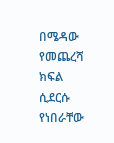በሜዳው የመጨረሻ ክፍል ሲደርሱ የነበራቸው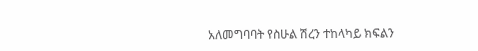አለመግባባት የስሁል ሽረን ተከላካይ ክፍልን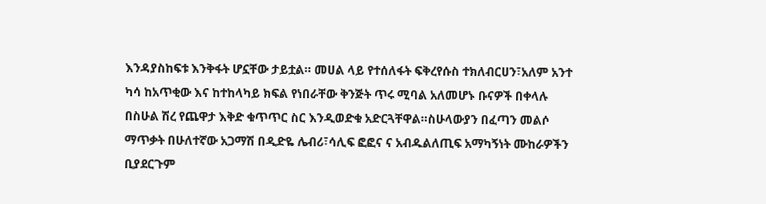እንዳያስከፍቱ እንቅፋት ሆኗቸው ታይቷል። መሀል ላይ የተሰለፋት ፍቅረየሱስ ተክለብርሀን፣አለም አንተ ካሳ ከአጥቂው እና ከተከላካይ ክፍል የነበራቸው ቅንጅት ጥሩ ሚባል አለመሆኑ ቡናዎች በቀላሉ በስሁል ሽረ የጨዋታ እቅድ ቁጥጥር ስር እንዲወድቁ አድርጓቸዋል።ስሁላውያን በፈጣን መልሶ ማጥቃት በሁለተኛው አጋማሽ በዲድዬ ሌብሪ፣ሳሊፍ ፎፎና ና አብዱልለጢፍ አማካኝነት ሙከራዎችን ቢያደርጉም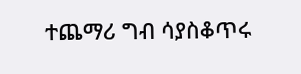ተጨማሪ ግብ ሳያስቆጥሩ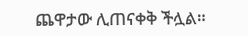ጨዋታው ሊጠናቀቅ ችሏል።